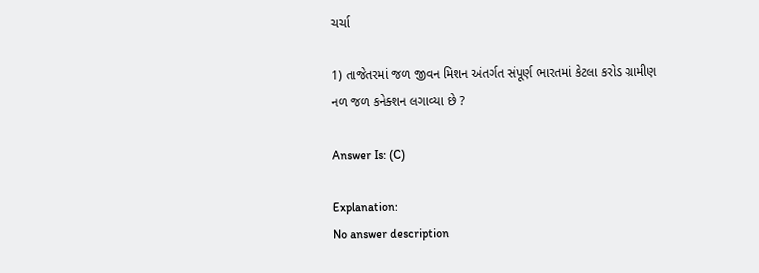ચર્ચા

1) તાજેતરમાં જળ જીવન મિશન અંતર્ગત સંપૂર્ણ ભારતમાં કેટલા કરોડ ગ્રામીણ નળ જળ કનેક્શન લગાવ્યા છે ?

Answer Is: (C)

Explanation:
No answer description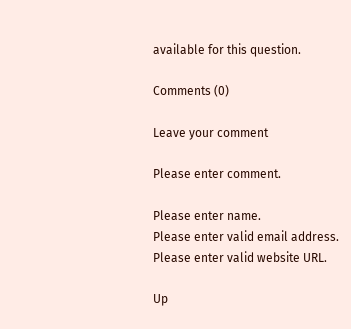available for this question.

Comments (0)

Leave your comment

Please enter comment.

Please enter name.
Please enter valid email address.
Please enter valid website URL.

Up